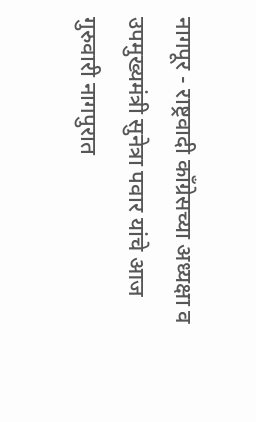नागपूर - राष्ट्रवादी काँग्रेसच्या अध्यक्षा व उपमुख्यमंत्री सुनेत्रा पवार यांचे आज गुरुवारी नागपुरात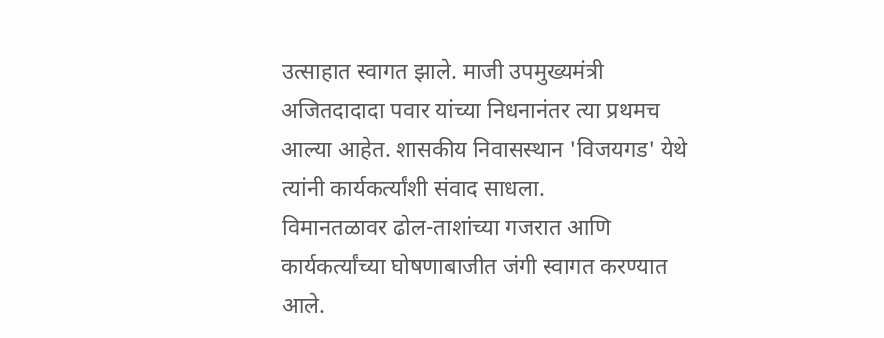उत्साहात स्वागत झाले. माजी उपमुख्यमंत्री अजितदादादा पवार यांच्या निधनानंतर त्या प्रथमच आल्या आहेत. शासकीय निवासस्थान 'विजयगड' येथे त्यांनी कार्यकर्त्यांशी संवाद साधला.
विमानतळावर ढोल-ताशांच्या गजरात आणि कार्यकर्त्यांच्या घोषणाबाजीत जंगी स्वागत करण्यात आले.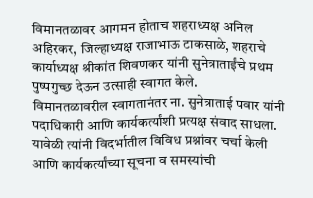विमानतळावर आगमन होताच शहराध्यक्ष अनिल अहिरकर, जिल्हाध्यक्ष राजाभाऊ टाकसाळे, शहराचे कार्याध्यक्ष श्रीकांत शिवणकर यांनी सुनेत्राताईंचे प्रथम पुष्पगुच्छ देऊन उत्साही स्वागत केले.
विमानतळावरील स्वागतानंतर ना. सुनेत्राताई पवार यांनी पदाधिकारी आणि कार्यकर्त्यांशी प्रत्यक्ष संवाद साधला. यावेळी त्यांनी विदर्भातील विविध प्रश्नांवर चर्चा केली आणि कार्यकर्त्यांच्या सूचना व समस्यांची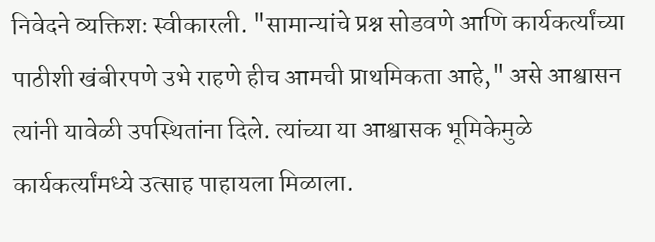निवेदने व्यक्तिशः स्वीकारली. "सामान्यांचे प्रश्न सोडवणे आणि कार्यकर्त्यांच्या पाठीशी खंबीरपणे उभे राहणे हीच आमची प्राथमिकता आहे," असे आश्वासन त्यांनी यावेळी उपस्थितांना दिले. त्यांच्या या आश्वासक भूमिकेमुळे कार्यकर्त्यांमध्ये उत्साह पाहायला मिळाला.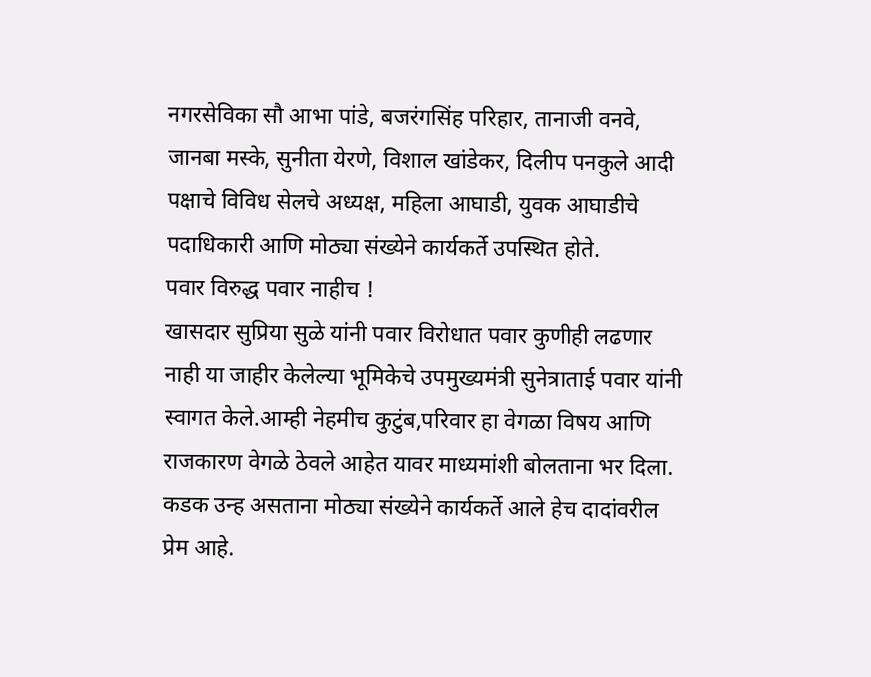नगरसेविका सौ आभा पांडे, बजरंगसिंह परिहार, तानाजी वनवे, जानबा मस्के, सुनीता येरणे, विशाल खांडेकर, दिलीप पनकुले आदी पक्षाचे विविध सेलचे अध्यक्ष, महिला आघाडी, युवक आघाडीचे पदाधिकारी आणि मोठ्या संख्येने कार्यकर्ते उपस्थित होते.
पवार विरुद्ध पवार नाहीच !
खासदार सुप्रिया सुळे यांनी पवार विरोधात पवार कुणीही लढणार नाही या जाहीर केलेल्या भूमिकेचे उपमुख्यमंत्री सुनेत्राताई पवार यांनी स्वागत केले.आम्ही नेहमीच कुटुंब,परिवार हा वेगळा विषय आणि राजकारण वेगळे ठेवले आहेत यावर माध्यमांशी बोलताना भर दिला. कडक उन्ह असताना मोठ्या संख्येने कार्यकर्ते आले हेच दादांवरील प्रेम आहे.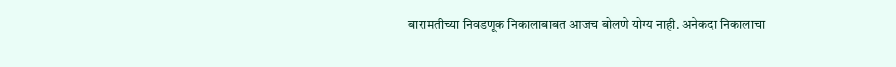बारामतीच्या निवडणूक निकालाबाबत आजच बोलणे योग्य नाही. अनेकदा निकालाचा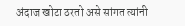अंदाज खोटा ठरतो असे सांगत त्यांनी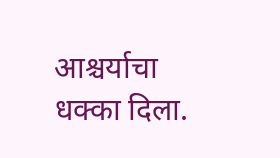आश्चर्याचा धक्का दिला.